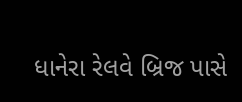ધાનેરા રેલવે બ્રિજ પાસે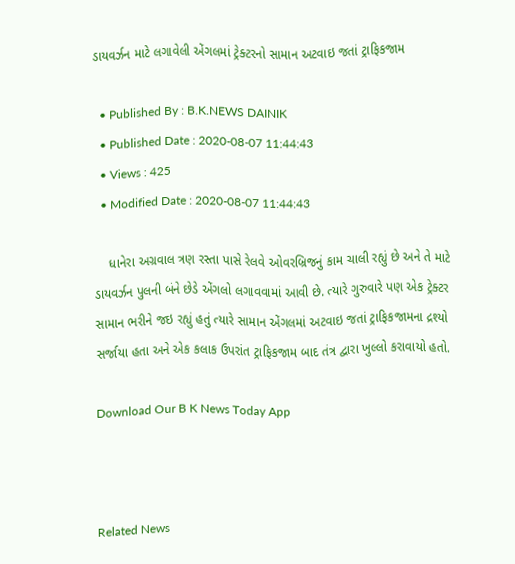ડાયવર્ઝન માટે લગાવેલી એંગલમાં ટ્રેક્ટરનો સામાન અટવાઇ જતાં ટ્રાફિકજામ

  • Published By : B.K.NEWS DAINIK
  • Published Date : 2020-08-07 11:44:43
  • Views : 425
  • Modified Date : 2020-08-07 11:44:43

    ધાનેરા અગ્રવાલ ત્રણ રસ્તા પાસે રેલવે ઓવરબ્રિજનું કામ ચાલી રહ્યું છે અને તે માટે ડાયવર્ઝન પુલની બંને છેડે એંગલો લગાવવામાં આવી છે. ત્યારે ગુરુવારે પણ એક ટ્રેક્ટર સામાન ભરીને જઇ રહ્યું હતું ત્યારે સામાન એંગલમાં અટવાઇ જતાં ટ્રાફિકજામના દ્રશ્યો સર્જાયા હતા અને એક કલાક ઉપરાંત ટ્રાફિકજામ બાદ તંત્ર દ્વારા ખુલ્લો કરાવાયો હતો.

Download Our B K News Today App



Related News